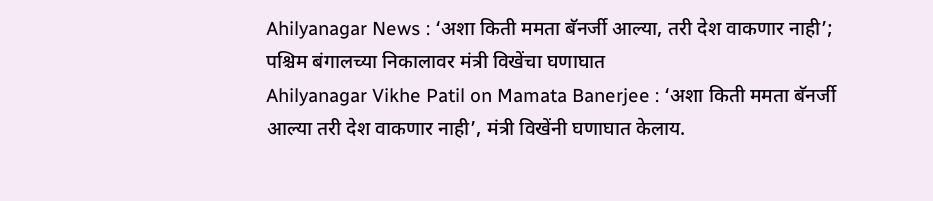Ahilyanagar News : ‘अशा किती ममता बॅनर्जी आल्या, तरी देश वाकणार नाही’; पश्चिम बंगालच्या निकालावर मंत्री विखेंचा घणाघात
Ahilyanagar Vikhe Patil on Mamata Banerjee : ‘अशा किती ममता बॅनर्जी आल्या तरी देश वाकणार नाही’, मंत्री विखेंनी घणाघात केलाय.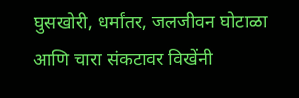घुसखोरी, धर्मांतर, जलजीवन घोटाळा आणि चारा संकटावर विखेंनी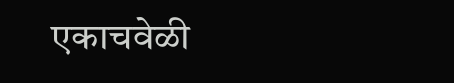एकाचवेळी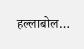हल्लाबोल…